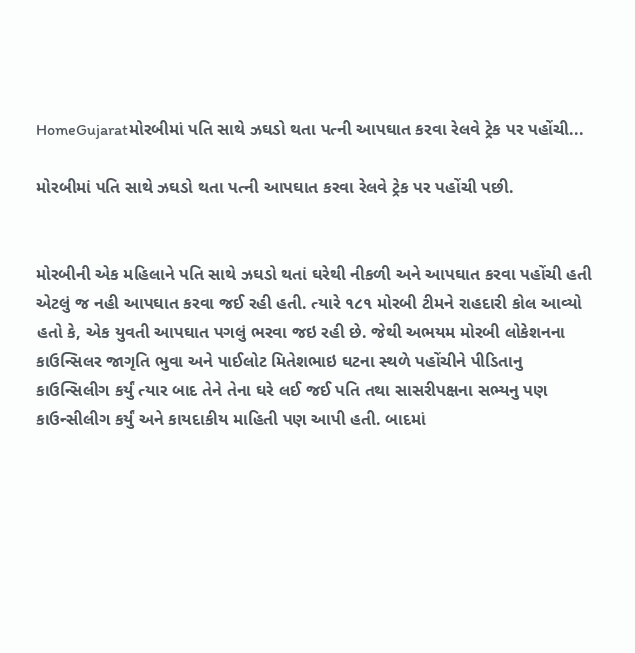HomeGujaratમોરબીમાં પતિ સાથે ઝઘડો થતા પત્ની આપઘાત કરવા રેલવે ટ્રેક પર પહોંચી...

મોરબીમાં પતિ સાથે ઝઘડો થતા પત્ની આપઘાત કરવા રેલવે ટ્રેક પર પહોંચી પછી.


મોરબીની એક મહિલાને પતિ સાથે ઝઘડો થતાં ઘરેથી નીકળી અને આપઘાત કરવા પહોંચી હતી એટલું જ નહી આપઘાત કરવા જઈ રહી હતી. ત્યારે ૧૮૧ મોરબી ટીમને રાહદારી કોલ આવ્યો હતો કે, એક યુવતી આપઘાત પગલું ભરવા જઇ રહી છે. જેથી અભયમ મોરબી લોકેશનના કાઉન્સિલર જાગૃતિ ભુવા અને પાઈલોટ મિતેશભાઇ ઘટના સ્થળે પહોંચીને પીડિતાનુ કાઉન્સિલીગ કર્યું ત્યાર બાદ તેને તેના ઘરે લઈ જઈ પતિ તથા સાસરીપક્ષના સભ્યનુ પણ કાઉન્સીલીગ કર્યું અને કાયદાકીય માહિતી પણ આપી હતી. બાદમાં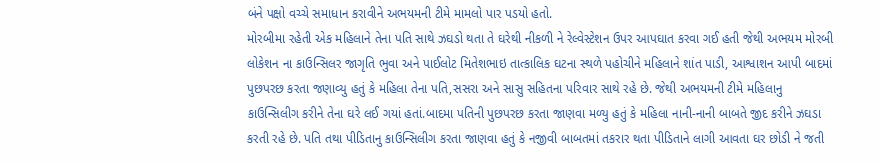બંને પક્ષો વચ્ચે સમાધાન કરાવીને અભયમની ટીમે મામલો પાર પડયો હતો.
મોરબીમા રહેતી એક મહિલાને તેના પતિ સાથે ઝઘડો થતા તે ઘરેથી નીકળી ને રેલ્વેસ્ટેશન ઉપર આપઘાત કરવા ગઈ હતી જેથી અભયમ મોરબી લોકેશન ના કાઉન્સિલર જાગૃતિ ભુવા અને પાઈલોટ મિતેશભાઇ તાત્કાલિક ઘટના સ્થળે પહોચીને મહિલાને શાંત પાડી, આશ્વાશન આપી બાદમાં પુછપરછ કરતા જણાવ્યુ હતું કે મહિલા તેના પતિ,સસરા અને સાસુ સહિતના પરિવાર સાથે રહે છે. જેથી અભયમની ટીમે મહિલાનુ કાઉન્સિલીગ કરીને તેના ઘરે લઈ ગયાં હતાં.બાદમા પતિની પુછપરછ કરતા જાણવા મળ્યુ હતું કે મહિલા નાની-નાની બાબતે જીદ કરીને ઝઘડા કરતી રહે છે. પતિ તથા પીડિતાનુ કાઉન્સિલીગ કરતા જાણવા હતું કે નજીવી બાબતમાં તકરાર થતા પીડિતાને લાગી આવતા ઘર છોડી ને જતી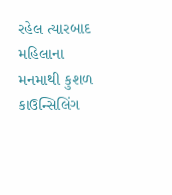રહેલ ત્યારબાદ મહિલાના મનમાથી કુશળ કાઉન્સિલિંગ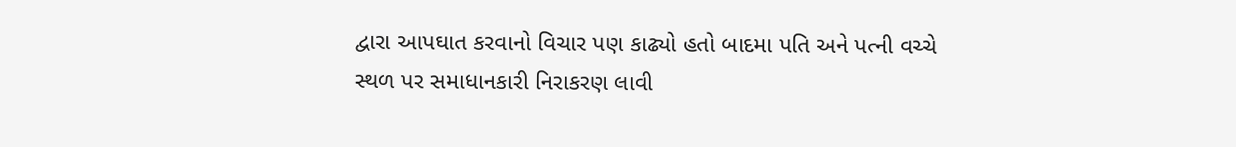દ્વારા આપઘાત કરવાનો વિચાર પણ કાઢ્યો હતો બાદમા પતિ અને પત્ની વચ્ચે સ્થળ પર સમાધાનકારી નિરાકરણ લાવી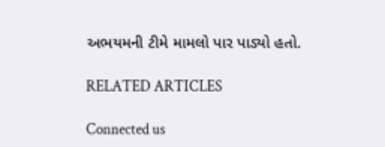અભયમની ટીમે મામલો પાર પાડ્યો હતો.

RELATED ARTICLES

Connected us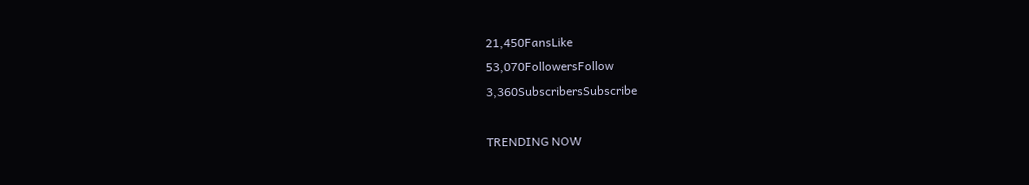21,450FansLike
53,070FollowersFollow
3,360SubscribersSubscribe

TRENDING NOW